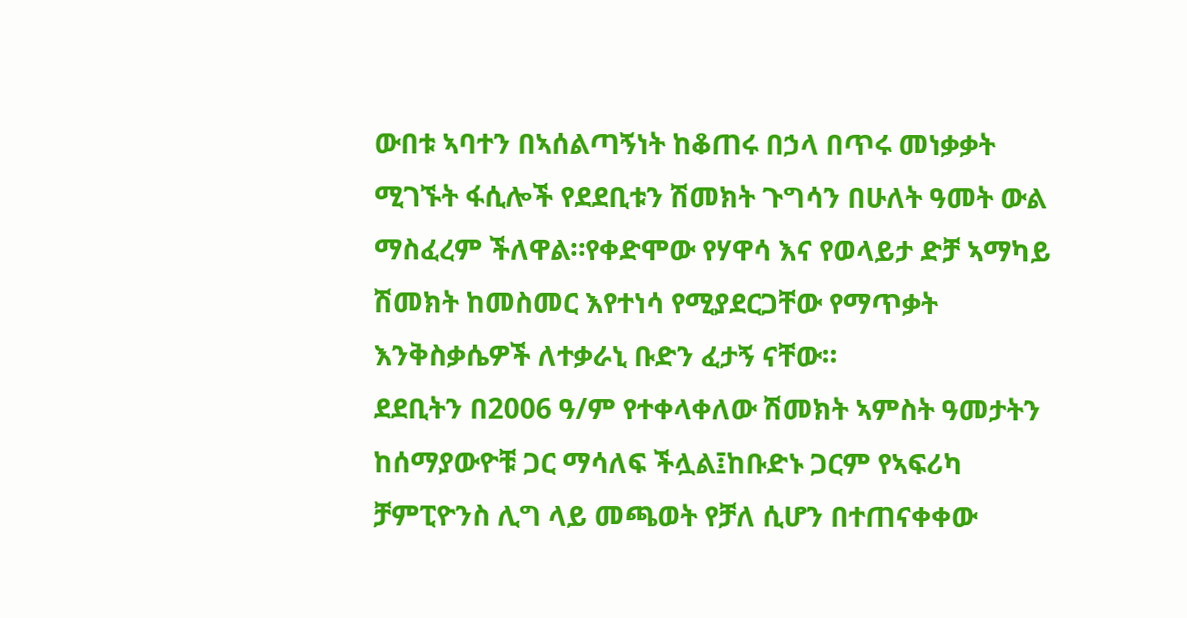ውበቱ ኣባተን በኣሰልጣኝነት ከቆጠሩ በኃላ በጥሩ መነቃቃት ሚገኙት ፋሲሎች የደደቢቱን ሽመክት ጉግሳን በሁለት ዓመት ውል ማስፈረም ችለዋል።የቀድሞው የሃዋሳ እና የወላይታ ድቻ ኣማካይ ሽመክት ከመስመር እየተነሳ የሚያደርጋቸው የማጥቃት እንቅስቃሴዎች ለተቃራኒ ቡድን ፈታኝ ናቸው።
ደደቢትን በ2006 ዓ/ም የተቀላቀለው ሽመክት ኣምስት ዓመታትን ከሰማያውዮቹ ጋር ማሳለፍ ችሏል፤ከቡድኑ ጋርም የኣፍሪካ ቻምፒዮንስ ሊግ ላይ መጫወት የቻለ ሲሆን በተጠናቀቀው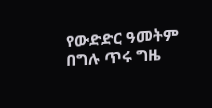የውድድር ዓመትም በግሉ ጥሩ ግዜ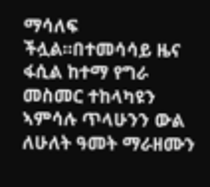ማሳለፍ ችሏል።በተመሳሳይ ዜና ፋሲል ከተማ የግራ መስመር ተከላካዩን ኣምሳሉ ጥላሁንን ውል ለሁለት ዓመት ማራዘሙን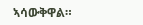ኣሳውቅዋል።